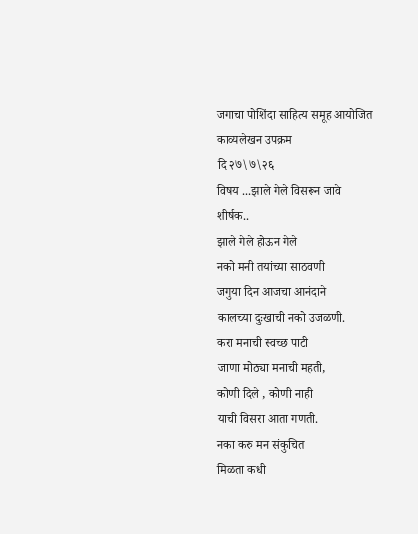जगाचा पोशिंदा साहित्य समूह आयोजित
काव्यलेखन उपक्रम
दि २७\७\२६
विषय ...झाले गेले विसरून जावे
शीर्षक..
झाले गेले होऊन गेले
नको मनी तयांच्या साठवणी
जगुया दिन आजचा आनंदाने
कालच्या दुःखाची नको उजळणी.
करा मनाची स्वच्छ पाटी
जाणा मोठ्या मनाची महती,
कोणी दिले , कोणी नाही
याची विसरा आता गणती.
नका करु मन संकुचित
मिळता कधी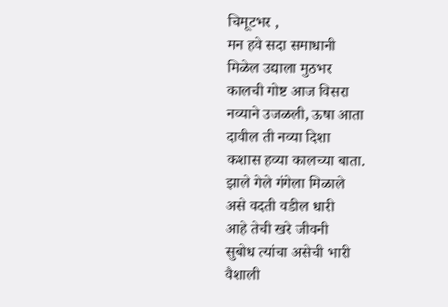चिमूटभर ,
मन हवे सदा समाधानी
मिळेल उद्याला मुठभर
कालची गोष्ट आज विसरा
नव्याने उजळली, ऊषा आता
दावील ती नव्या दिशा
कशास हव्या कालच्या बाता.
झाले गेले गंगेला मिळाले
असे वदती वडील धारी
आहे तेची खरे जीवनी
सुबोध त्यांचा असेची भारी
वैशाली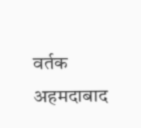वर्तक
अहमदाबाद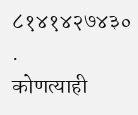८१४१४२७४३०
.
कोणत्याही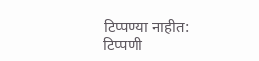टिप्पण्या नाहीत:
टिप्पणी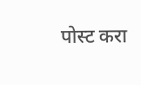पोस्ट करा